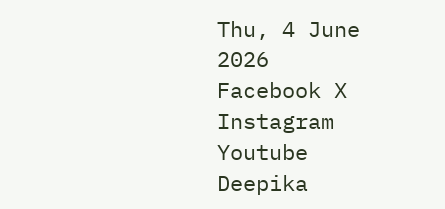Thu, 4 June 2026
Facebook X Instagram Youtube
Deepika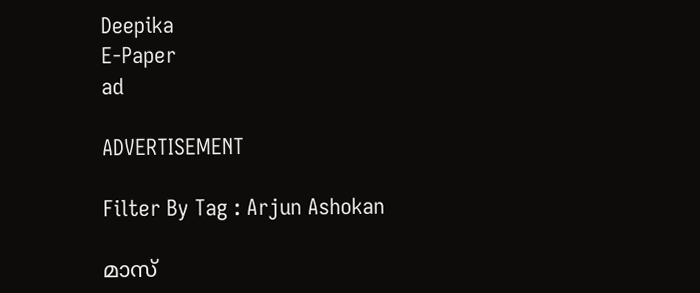Deepika
E-Paper
ad

ADVERTISEMENT

Filter By Tag : Arjun Ashokan

മാസ്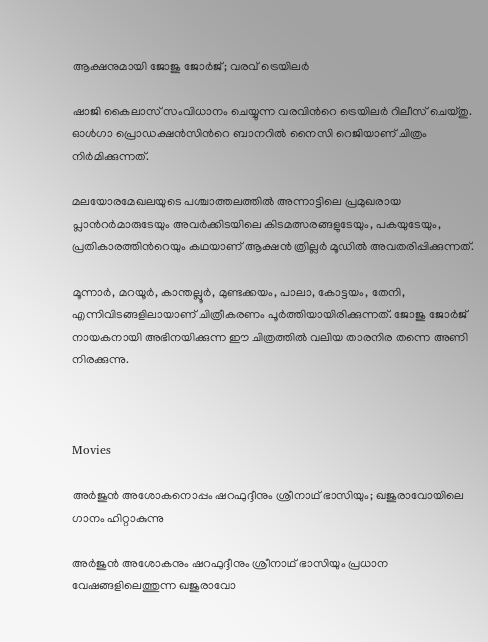ആക്ഷനുമായി ജോജു ജോർജ്; വരവ് ട്രെയിലർ

ഷാജി കൈലാസ് സംവിധാനം ചെയ്യുന്ന വരവിന്‍റെ ട്രെയിലർ റിലീസ് ചെയ്തു. ഓൾഗാ പ്രൊഡക്ഷൻസിന്‍റെ ബാനറിൽ നൈസി റെജിയാണ് ചിത്രം നിർമിക്കുന്നത്.

മലയോരമേഖലയുടെ പശ്ചാത്തലത്തിൽ അന്നാട്ടിലെ പ്രമുഖരായ പ്ലാന്‍റർമാരുടേയും അവർക്കിടയിലെ കിടമത്സരങ്ങളുടേയും, പകയുടേയും, പ്രതികാരത്തിന്‍റെയും കഥയാണ് ആക്ഷൻ ത്രില്ലർ മൂഡിൽ അവതരിപ്പിക്കുന്നത്.

മൂന്നാർ, മറയൂർ, കാന്തല്ലൂർ, മുണ്ടക്കയം, പാലാ, കോട്ടയം, തേനി, എന്നിവിടങ്ങളിലായാണ് ചിത്രീകരണം പൂർത്തിയായിരിക്കുന്നത്. ജോജു ജോർജ് നായകനായി അഭിനയിക്കുന്ന ഈ ചിത്രത്തിൽ വലിയ താരനിര തന്നെ അണി നിരക്കുന്നു.



Movies

അർജുൻ അശോകനൊപ്പം ഷറഫുദ്ദീനും ശ്രീനാഥ് ഭാസിയും; ഖജുരാവോയിലെ ഗാനം ഹിറ്റാകുന്നു

അർജുൻ അശോകനും ഷറഫുദ്ദീനും ശ്രീനാഥ് ഭാസിയും പ്രധാന വേഷങ്ങളിലെത്തുന്ന ഖജുരാവോ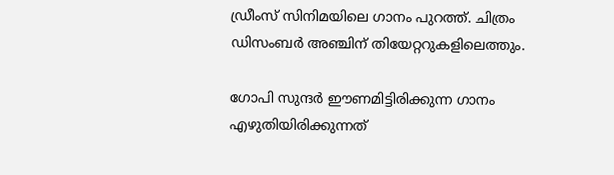ഡ്രീംസ് സിനിമയിലെ ഗാനം പുറത്ത്. ചിത്രം ഡിസംബർ അഞ്ചിന് തിയേറ്ററുകളിലെത്തും.

ഗോപി സുന്ദർ ഈണമിട്ടിരിക്കുന്ന ഗാനം എഴുതിയിരിക്കുന്നത്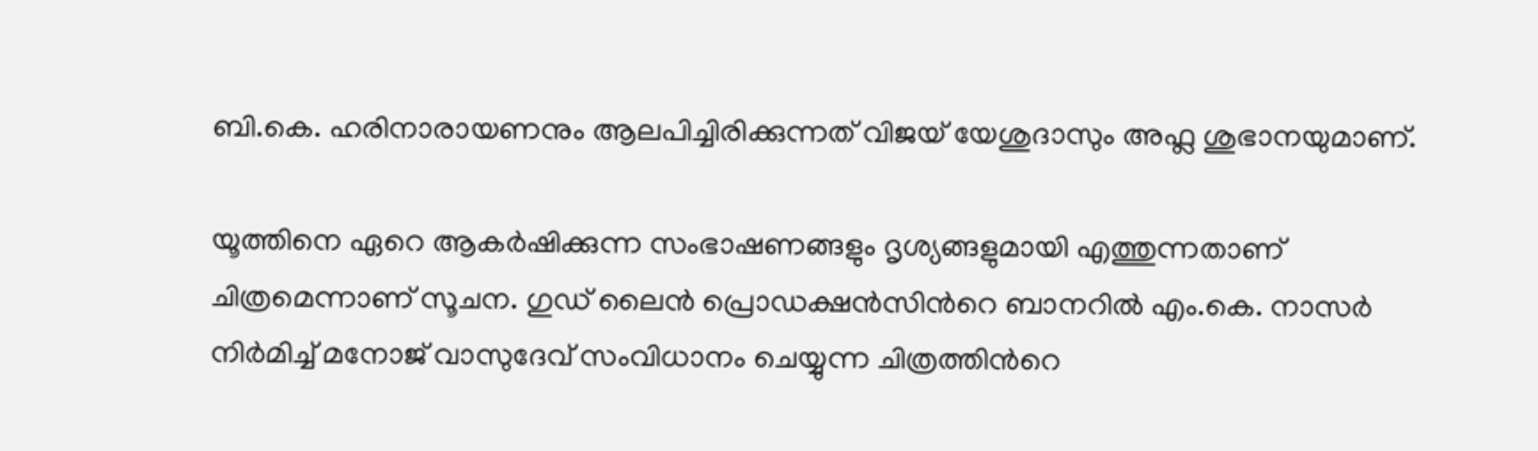ബി.കെ. ഹരിനാരായണനും ആലപിച്ചിരിക്കുന്നത് വിജയ് യേശുദാസും അഫ്ല ശുഭാനയുമാണ്.

യൂത്തിനെ ഏറെ ആകർഷിക്കുന്ന സംഭാഷണങ്ങളും ദൃശ്യങ്ങളുമായി എത്തുന്നതാണ് ചിത്രമെന്നാണ് സൂചന. ഗുഡ് ലൈൻ പ്രൊഡക്ഷൻസിന്‍റെ ബാനറിൽ എം.കെ. നാസർ നിർമിച്ച് മനോജ് വാസുദേവ് സംവിധാനം ചെയ്യുന്ന ചിത്രത്തിന്‍റെ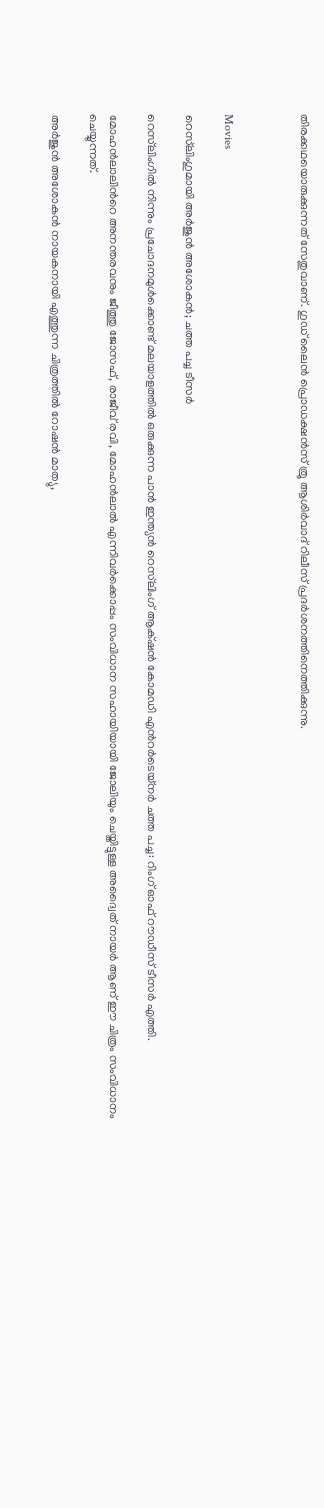തിരക്കഥയൊരുക്കുന്നത് സേതുവാണ്. ഗുഡ് ലൈൻ പ്രൊഡക്ഷൻസ് ത്രൂ ആശിർവാദ് റിലീസ് പ്രദർശനത്തിനെത്തിക്കുന്നു.



Movies

റെസ്‌ലിംഗുമായി അർജുൻ അശോകൻ; ചത്ത പച്ച ടീസർ

റെസ്‌ലിംഗിൽ നിന്നും പ്രചോദനമുൾക്കൊണ്ട് മലയാളത്തിൽ ഒരുക്കുന്ന പാൻ ഇന്ത്യൻ റെസ്‌ലിംഗ് ആക്‌ഷൻ കോമഡി എന്‍റർടെയ്നർ ചത്ത പച്ച: റിംഗ് ഓഫ് റൗഡീസ് ടീസർ എത്തി.

മോഹൻലാലിന്‍റെ അനന്തരവനും ജീത്തു ജോസഫ്, രാജീവ് രവി, മോഹൻലാൽ എന്നിവർക്കൊപ്പം സംവിധാന സഹായിയായി ജോലിയും ചെയ്തിട്ടുള്ള അദ്വൈത് നായർ ആണ് ഈ ചിത്രം സംവിധാനം ചെയ്യുന്നത്.

അർജുൻ അശോകൻ നായകനായി എത്തുന്ന ചിത്രത്തിൽ റോഷൻ മാത്യു,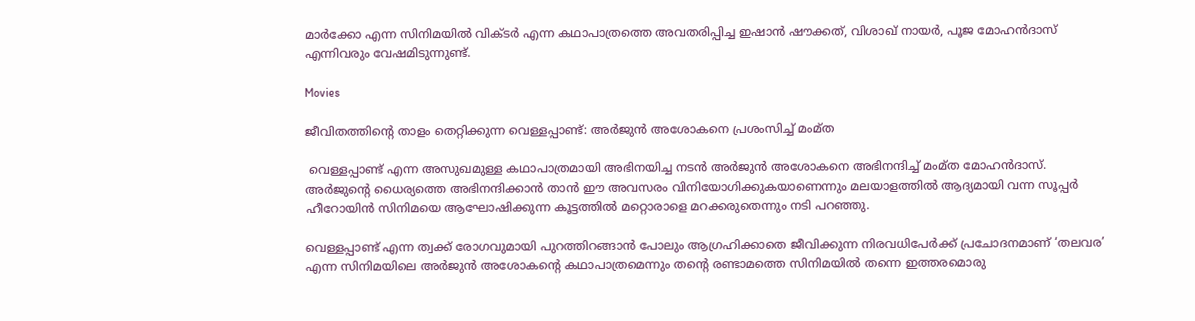മാർക്കോ എന്ന സിനിമയിൽ വിക്ടർ എന്ന കഥാപാത്രത്തെ അവതരിപ്പിച്ച ഇഷാൻ ഷൗക്കത്, വിശാഖ് നായർ, പൂജ മോഹൻദാസ് എന്നിവരും വേഷമിടുന്നുണ്ട്.

Movies

ജീവിതത്തിന്‍റെ താളം തെറ്റിക്കുന്ന വെള്ളപ്പാണ്ട്: അർജുൻ അശോകനെ പ്രശംസിച്ച് മംമ്ത

 വെള്ളപ്പാണ്ട് എന്ന അസുഖമുള്ള കഥാപാത്രമായി അഭിനയിച്ച നടൻ അർജുൻ അശോകനെ അഭിനന്ദിച്ച് മംമ്ത മോഹൻദാസ്. അർജുന്‍റെ ധൈര്യത്തെ അഭിനന്ദിക്കാൻ താൻ ഈ അവസരം വിനിയോഗിക്കുകയാണെന്നും മലയാളത്തിൽ ആദ്യമായി വന്ന സൂപ്പർ ഹീറോയിൻ സിനിമയെ ആഘോഷിക്കുന്ന കൂട്ടത്തിൽ മറ്റൊരാളെ മറക്കരുതെന്നും നടി പറഞ്ഞു.

വെള്ളപ്പാണ്ട് എന്ന ത്വക്ക് രോഗവുമായി പുറത്തിറങ്ങാൻ പോലും ആഗ്രഹിക്കാതെ ജീവിക്കുന്ന നിരവധിപേർക്ക് പ്രചോദനമാണ് ‘തലവര’ എന്ന സിനിമയിലെ അർജുൻ അശോകന്‍റെ കഥാപാത്രമെന്നും തന്‍റെ രണ്ടാമത്തെ സിനിമയിൽ തന്നെ ഇത്തരമൊരു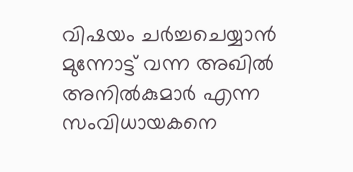വിഷയം ചർച്ചചെയ്യാൻ മുന്നോട്ട് വന്ന അഖിൽ അനിൽകുമാർ എന്ന സംവിധായകനെ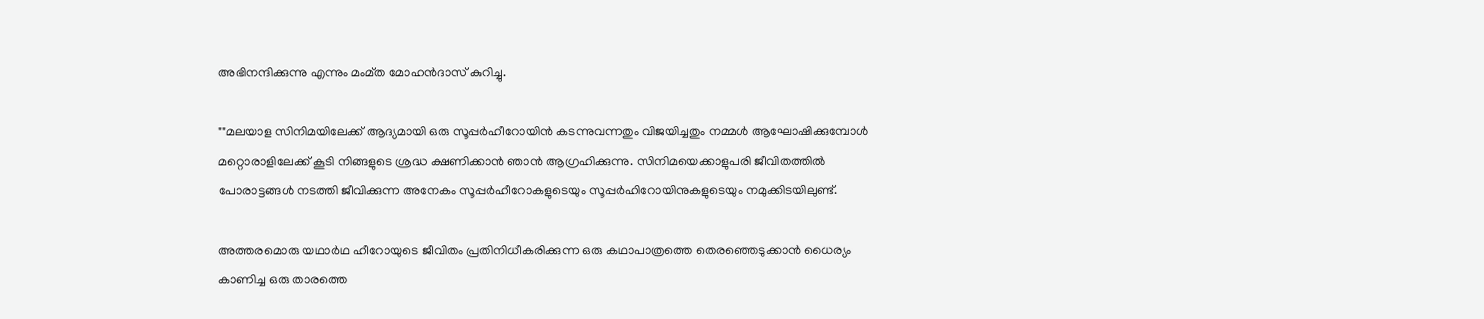അഭിനന്ദിക്കുന്നു എന്നും മംമ്‌ത മോഹൻദാസ് കുറിച്ചു.

""മലയാള സിനിമയിലേക്ക് ആദ്യമായി ഒരു സൂപ്പർഹീറോയിൻ കടന്നുവന്നതും വിജയിച്ചതും നമ്മൾ ആഘോഷിക്കുമ്പോൾ മറ്റൊരാളിലേക്ക് കൂടി നിങ്ങളുടെ ശ്രദ്ധ ക്ഷണിക്കാൻ ഞാൻ ആഗ്രഹിക്കുന്നു. സിനിമയെക്കാളുപരി ജീവിതത്തിൽ പോരാട്ടങ്ങൾ നടത്തി ജീവിക്കുന്ന അനേകം സൂപ്പർഹീറോകളുടെയും സൂപ്പർഹിറോയിനുകളുടെയും നമുക്കിടയിലുണ്ട്.

അത്തരമൊരു യഥാർഥ ഹീറോയുടെ ജീവിതം പ്രതിനിധീകരിക്കുന്ന ഒരു കഥാപാത്രത്തെ തെരഞ്ഞെടുക്കാൻ ധൈര്യം കാണിച്ച ഒരു താരത്തെ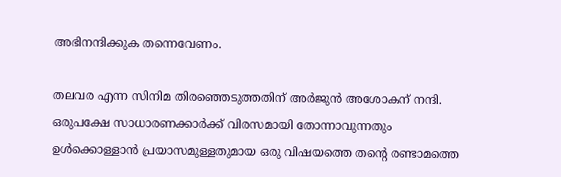അഭിനന്ദിക്കുക തന്നെവേണം.

തലവര എന്ന സിനിമ തിരഞ്ഞെടുത്തതിന് അർജുൻ അശോകന് നന്ദി. ഒരുപക്ഷേ സാധാരണക്കാർക്ക് വിരസമായി തോന്നാവുന്നതും ഉൾക്കൊള്ളാൻ പ്രയാസമുള്ളതുമായ ഒരു വിഷയത്തെ തന്‍റെ രണ്ടാമത്തെ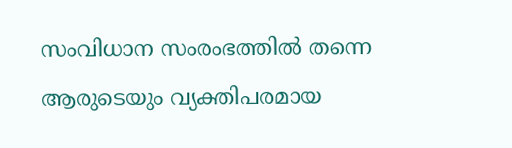സംവിധാന സംരംഭത്തിൽ തന്നെ ആരുടെയും വ്യക്തിപരമായ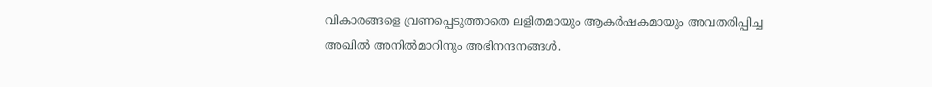വികാരങ്ങളെ വ്രണപ്പെടുത്താതെ ലളിതമായും ആകർഷകമായും അവതരിപ്പിച്ച അഖിൽ അനിൽമാറിനും അഭിനന്ദനങ്ങൾ.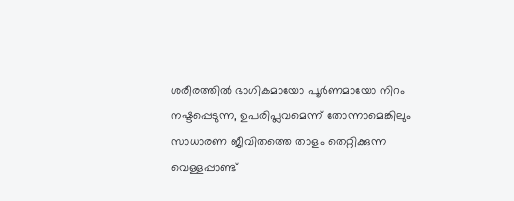ശരീരത്തിൽ ഭാഗികമായോ പൂർണമായോ നിറം നഷ്ടപ്പെടുന്ന, ഉപരിപ്ലവമെന്ന് തോന്നാമെങ്കിലും സാധാരണ ജീവിതത്തെ താളം തെറ്റിക്കുന്ന വെള്ളപ്പാണ്ട്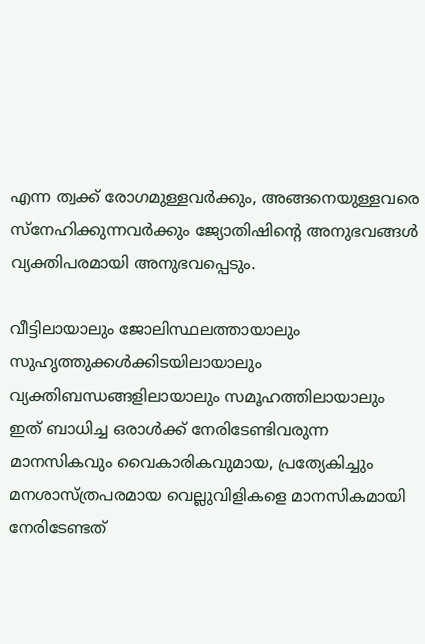എന്ന ത്വക്ക് രോഗമുള്ളവർക്കും, അങ്ങനെയുള്ളവരെ സ്നേഹിക്കുന്നവർക്കും ജ്യോതിഷിന്‍റെ അനുഭവങ്ങൾ വ്യക്തിപരമായി അനുഭവപ്പെടും.

വീട്ടിലായാലും ജോലിസ്ഥലത്തായാലും സുഹൃത്തുക്കൾക്കിടയിലായാലും വ്യക്തിബന്ധങ്ങളിലായാലും സമൂഹത്തിലായാലും ഇത് ബാധിച്ച ഒരാൾക്ക് നേരിടേണ്ടിവരുന്ന മാനസികവും വൈകാരികവുമായ, പ്രത്യേകിച്ചും മനശാസ്ത്രപരമായ വെല്ലുവിളികളെ മാനസികമായി നേരിടേണ്ടത്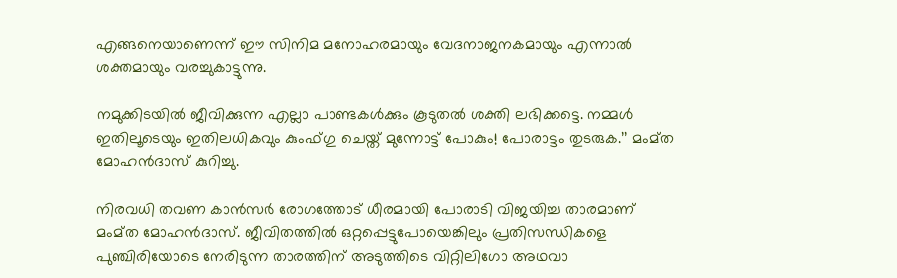എങ്ങനെയാണെന്ന് ഈ സിനിമ മനോഹരമായും വേദനാജനകമായും എന്നാൽ ശക്തമായും വരച്ചുകാട്ടുന്നു.

നമുക്കിടയിൽ ജീവിക്കുന്ന എല്ലാ പാണ്ടകൾക്കും കൂടുതൽ ശക്തി ലഭിക്കട്ടെ. നമ്മൾ ഇതിലൂടെയും ഇതിലധികവും കുംഫ്ഗു ചെയ്ത് മുന്നോട്ട് പോകും! പോരാട്ടം തുടരുക.’’ മംമ്ത മോഹൻദാസ് കുറിച്ചു.

നിരവധി തവണ കാൻസർ രോഗത്തോട് ധീരമായി പോരാടി വിജയിച്ച താരമാണ് മംമ്‌ത മോഹൻദാസ്. ജീവിതത്തിൽ ഒറ്റപ്പെട്ടുപോയെങ്കിലും പ്രതിസന്ധികളെ പുഞ്ചിരിയോടെ നേരിടുന്ന താരത്തിന് അടുത്തിടെ വിറ്റിലിഗോ അഥവാ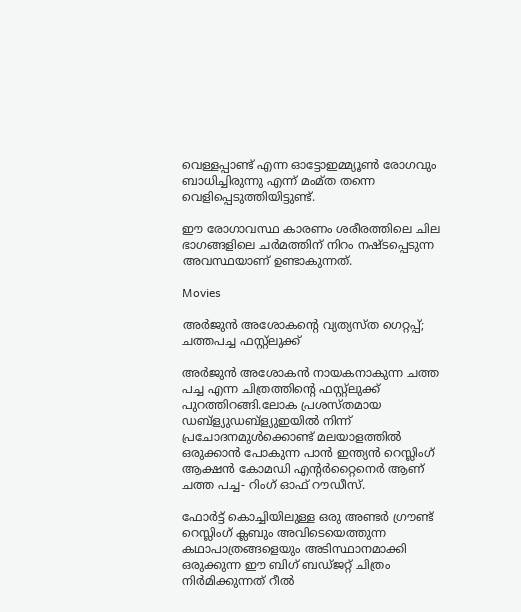വെള്ളപ്പാണ്ട് എന്ന ഓട്ടോഇമ്മ്യൂൺ രോഗവും ബാധിച്ചിരുന്നു എന്ന് മംമ്ത തന്നെ വെളിപ്പെടുത്തിയിട്ടുണ്ട്.

ഈ രോഗാവസ്ഥ കാരണം ശരീരത്തിലെ ചില ഭാഗങ്ങളിലെ ചർമത്തിന് നിറം നഷ്ടപ്പെടുന്ന അവസ്ഥയാണ് ഉണ്ടാകുന്നത്.

Movies

അർജുൻ അശോകന്‍റെ വ്യത്യസ്ത ഗെറ്റപ്പ്; ചത്തപച്ച ഫസ്റ്റ്ലുക്ക്

അർജുൻ അശോകൻ നായകനാകുന്ന ചത്ത പച്ച എന്ന ചിത്രത്തിന്‍റെ ഫസ്റ്റ്ലുക്ക് പുറത്തിറങ്ങി.ലോക പ്രശസ്തമായ ഡബ്ള്യുഡബ്ള്യുഇയിൽ നിന്ന് പ്രചോദനമുൾക്കൊണ്ട് മലയാളത്തിൽ ഒരുക്കാൻ പോകുന്ന പാൻ ഇന്ത്യൻ റെസ്ലിംഗ് ആക്ഷൻ കോമഡി എന്‍റർറ്റൈനെർ ആണ് ചത്ത പച്ച- റിംഗ് ഓഫ് റൗഡീസ്.

ഫോർട്ട് കൊച്ചിയിലുള്ള ഒരു അണ്ടർ ഗ്രൗണ്ട് റെസ്ലിംഗ് ക്ലബും അവിടെയെത്തുന്ന കഥാപാത്രങ്ങളെയും അടിസ്ഥാനമാക്കി ഒരുക്കുന്ന ഈ ബിഗ് ബഡ്ജറ്റ് ചിത്രം നിർമിക്കുന്നത് റീൽ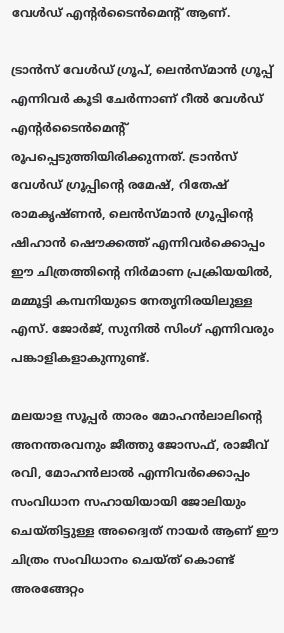വേൾഡ് എന്‍റർടൈൻമെന്‍റ് ആണ്.

ട്രാൻസ് വേൾഡ് ഗ്രൂപ്, ലെൻസ്മാൻ ഗ്രൂപ്പ് എന്നിവർ കൂടി ചേർന്നാണ് റീൽ വേൾഡ് എന്റർടൈൻമെന്‍റ് രൂപപ്പെടുത്തിയിരിക്കുന്നത്. ട്രാൻസ് വേൾഡ് ഗ്രൂപ്പിന്‍റെ രമേഷ്, റിതേഷ് രാമകൃഷ്ണൻ, ലെൻസ്മാൻ ഗ്രൂപ്പിന്‍റെ ഷിഹാൻ ഷൌക്കത്ത് എന്നിവർക്കൊപ്പം ഈ ചിത്രത്തിന്‍റെ നിർമാണ പ്രക്രിയയിൽ, മമ്മൂട്ടി കമ്പനിയുടെ നേതൃനിരയിലുള്ള എസ്. ജോർജ്, സുനിൽ സിംഗ് എന്നിവരും പങ്കാളികളാകുന്നുണ്ട്.

മലയാള സൂപ്പർ താരം മോഹൻലാലിന്‍റെ അനന്തരവനും ജീത്തു ജോസഫ്, രാജീവ് രവി, മോഹൻലാൽ എന്നിവർക്കൊപ്പം സംവിധാന സഹായിയായി ജോലിയും ചെയ്തിട്ടുള്ള അദ്വൈത് നായർ ആണ് ഈ ചിത്രം സംവിധാനം ചെയ്ത് കൊണ്ട് അരങ്ങേറ്റം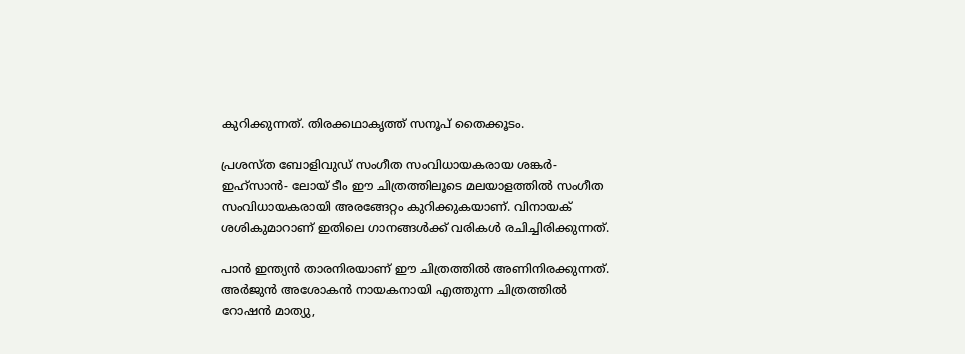കുറിക്കുന്നത്. തിരക്കഥാകൃത്ത് സനൂപ് തൈക്കൂടം.

പ്രശസ്ത ബോളിവുഡ് സംഗീത സംവിധായകരായ ശങ്കർ- ഇഹ്‌സാൻ- ലോയ് ടീം ഈ ചിത്രത്തിലൂടെ മലയാളത്തിൽ സംഗീത സംവിധായകരായി അരങ്ങേറ്റം കുറിക്കുകയാണ്. വിനായക് ശശികുമാറാണ് ഇതിലെ ഗാനങ്ങൾക്ക് വരികൾ രചിച്ചിരിക്കുന്നത്.

പാൻ ഇന്ത്യൻ താരനിരയാണ് ഈ ചിത്രത്തിൽ അണിനിരക്കുന്നത്. അർജുൻ അശോകൻ നായകനായി എത്തുന്ന ചിത്രത്തിൽ റോഷൻ മാത്യു,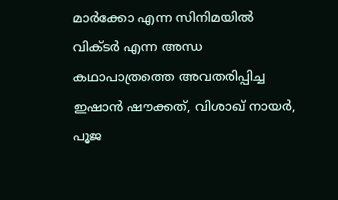മാർക്കോ എന്ന സിനിമയിൽ വിക്ടർ എന്ന അന്ധ കഥാപാത്രത്തെ അവതരിപ്പിച്ച ഇഷാൻ ഷൗക്കത്, വിശാഖ് നായർ, പൂജ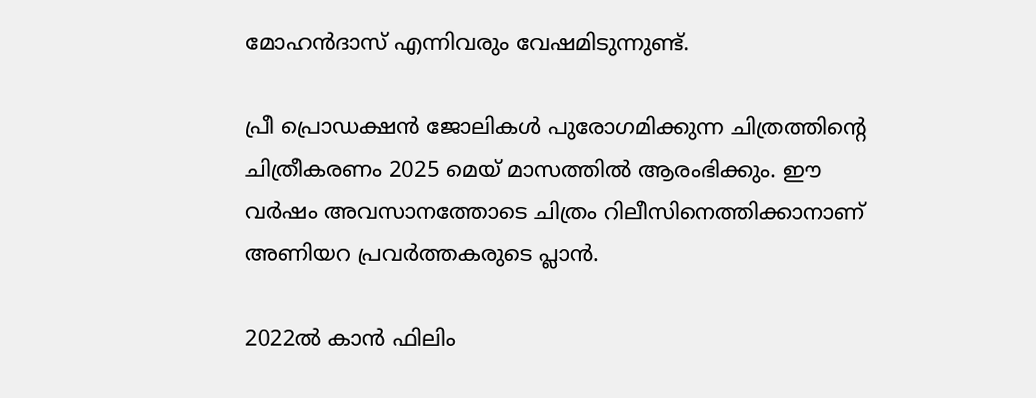മോഹൻദാസ് എന്നിവരും വേഷമിടുന്നുണ്ട്.

പ്രീ പ്രൊഡക്ഷൻ ജോലികൾ പുരോഗമിക്കുന്ന ചിത്രത്തിന്‍റെ ചിത്രീകരണം 2025 മെയ് മാസത്തിൽ ആരംഭിക്കും. ഈ വർഷം അവസാനത്തോടെ ചിത്രം റിലീസിനെത്തിക്കാനാണ് അണിയറ പ്രവർത്തകരുടെ പ്ലാൻ.

2022ൽ കാൻ ഫിലിം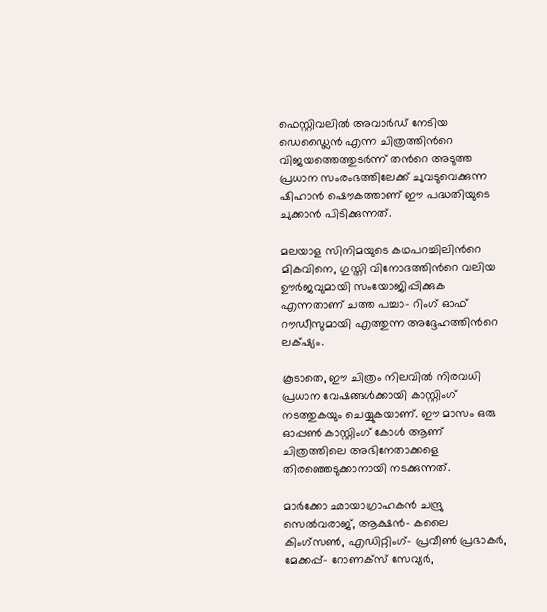ഫെസ്റ്റിവലിൽ അവാർഡ് നേടിയ ഡെഡ്ലൈൻ എന്ന ചിത്രത്തിന്‍റെ വിജയത്തെത്തുടർന്ന് തന്‍റെ അടുത്ത പ്രധാന സംരംഭത്തിലേക്ക് ചുവടുവെക്കുന്ന ഷിഹാൻ ഷൌകത്താണ് ഈ പദ്ധതിയുടെ ചുക്കാൻ പിടിക്കുന്നത്.

മലയാള സിനിമയുടെ കഥപറച്ചിലിന്‍റെ മികവിനെ, ഗുസ്തി വിനോദത്തിന്‍റെ വലിയ ഊർജവുമായി സംയോജിപ്പിക്കുക എന്നതാണ് ചത്ത പച്ചാ- റിംഗ് ഓഫ് റൗഡീസുമായി എത്തുന്ന അദ്ദേഹത്തിന്‍റെ ലക്‌ഷ്യം.

കൂടാതെ, ഈ ചിത്രം നിലവിൽ നിരവധി പ്രധാന വേഷങ്ങൾക്കായി കാസ്റ്റിംഗ് നടത്തുകയും ചെയ്യുകയാണ്. ഈ മാസം ഒരു ഓപ്പൺ കാസ്റ്റിംഗ് കോൾ ആണ് ചിത്രത്തിലെ അഭിനേതാക്കളെ തിരഞ്ഞെടുക്കാനായി നടക്കുന്നത്.

മാർക്കോ ഛായാഗ്രാഹകൻ ചന്ദ്രു സെൽവരാജ്, ആക്ഷൻ- കലൈ കിംഗ്സൺ, എഡിറ്റിംഗ്- പ്രവീൺ പ്രഭാകർ, മേക്കപ്പ്- റോണക്സ് സേവ്യർ,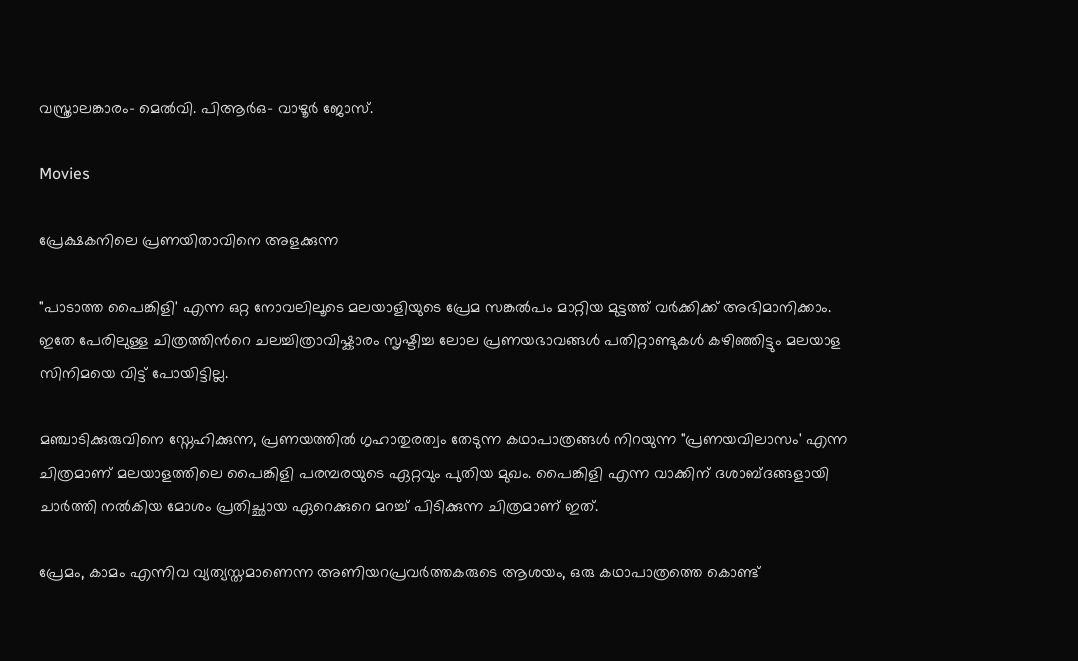വസ്ത്രാലങ്കാരം- മെൽവി. പിആർഒ- വാഴൂർ ജോസ്.

Movies

പ്രേക്ഷകനിലെ പ്രണയിതാവിനെ അളക്കുന്ന

"പാടാത്ത പൈങ്കിളി' എന്ന ഒറ്റ നോവലിലൂടെ മലയാളിയുടെ പ്രേമ സങ്കൽപം മാറ്റിയ മുട്ടത്ത് വർക്കിക്ക് അഭിമാനിക്കാം. ഇതേ പേരിലുള്ള ചിത്രത്തിന്‍റെ ചലച്ചിത്രാവിഷ്കാരം സൃഷ്ടിച്ച ലോല പ്രണയഭാവങ്ങൾ പതിറ്റാണ്ടുകൾ കഴിഞ്ഞിട്ടും മലയാള സിനിമയെ വിട്ട് പോയിട്ടില്ല.

മഞ്ചാടിക്കുരുവിനെ സ്നേഹിക്കുന്ന, പ്രണയത്തിൽ ഗൃഹാതുരത്വം തേടുന്ന കഥാപാത്രങ്ങൾ നിറയുന്ന "പ്രണയവിലാസം' എന്ന ചിത്രമാണ് മലയാളത്തിലെ പൈങ്കിളി പരമ്പരയുടെ ഏറ്റവും പുതിയ മുഖം. പൈങ്കിളി എന്ന വാക്കിന് ദശാബ്ദങ്ങളായി ചാർത്തി നൽകിയ മോശം പ്രതിച്ഛായ ഏറെക്കുറെ മറച്ച് പിടിക്കുന്ന ചിത്രമാണ് ഇത്.

പ്രേമം, കാമം എന്നിവ വ്യത്യസ്തമാണെന്ന അണിയറപ്രവർത്തകരുടെ ആശയം, ഒരു കഥാപാത്രത്തെ കൊണ്ട്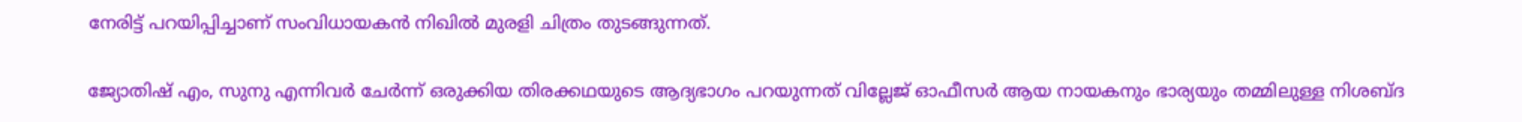നേരിട്ട് പറയിപ്പിച്ചാണ് സംവിധായകൻ നിഖില്‍ മുരളി ചിത്രം തുടങ്ങുന്നത്.

ജ്യോതിഷ് എം, സുനു എന്നിവര്‍ ചേര്‍ന്ന് ഒരുക്കിയ തിരക്കഥയുടെ ആദ്യഭാഗം പറയുന്നത് വില്ലേജ് ഓഫീസർ ആയ നായകനും ഭാര്യയും തമ്മിലുള്ള നിശബ്ദ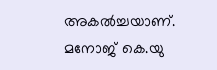അകൽച്ചയാണ്. മനോജ് കെ.യു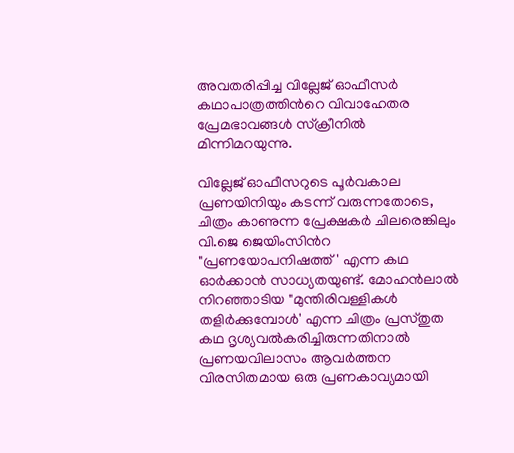അവതരിപ്പിച്ച വില്ലേജ് ഓഫീസർ കഥാപാത്രത്തിന്‍റെ വിവാഹേതര പ്രേമഭാവങ്ങൾ സ്ക്രീനിൽ മിന്നിമറയുന്നു.

വില്ലേജ് ഓഫീസറുടെ പൂർവകാല പ്രണയിനിയും കടന്ന് വരുന്നതോടെ, ചിത്രം കാണുന്ന പ്രേക്ഷകർ ചിലരെങ്കിലും വി.ജെ ജെയിംസിന്‍റ "പ്രണയോപനിഷത്ത്' എന്ന കഥ ഓർക്കാൻ സാധ്യതയുണ്ട്. മോഹൻലാൽ നിറഞ്ഞാടിയ "മുന്തിരിവള്ളികൾ തളിർക്കുമ്പോൾ' എന്ന ചിത്രം പ്രസ്തുത കഥ ദൃശ്യവൽകരിച്ചിരുന്നതിനാൽ പ്രണയവിലാസം ആവർത്തന വിരസിതമായ ഒരു പ്രണകാവ്യമായി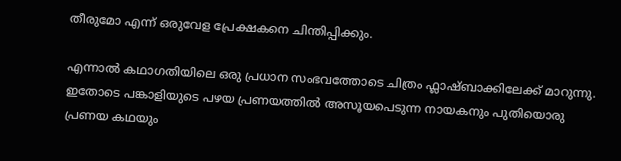തീരുമോ എന്ന് ഒരുവേള പ്രേക്ഷകനെ ചിന്തിപ്പിക്കും.

എന്നാൽ കഥാഗതിയിലെ ഒരു പ്രധാന സംഭവത്തോടെ ചിത്രം ഫ്ലാഷ്ബാക്കിലേക്ക് മാറുന്നു. ഇതോടെ പങ്കാളിയുടെ പഴയ പ്രണയത്തിൽ അസൂയപെടുന്ന നായകനും പുതിയൊരു പ്രണയ കഥയും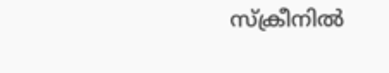സ്ക്രീനിൽ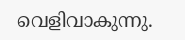വെളിവാകുന്നു.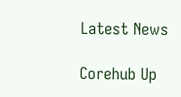Latest News

Corehub Up